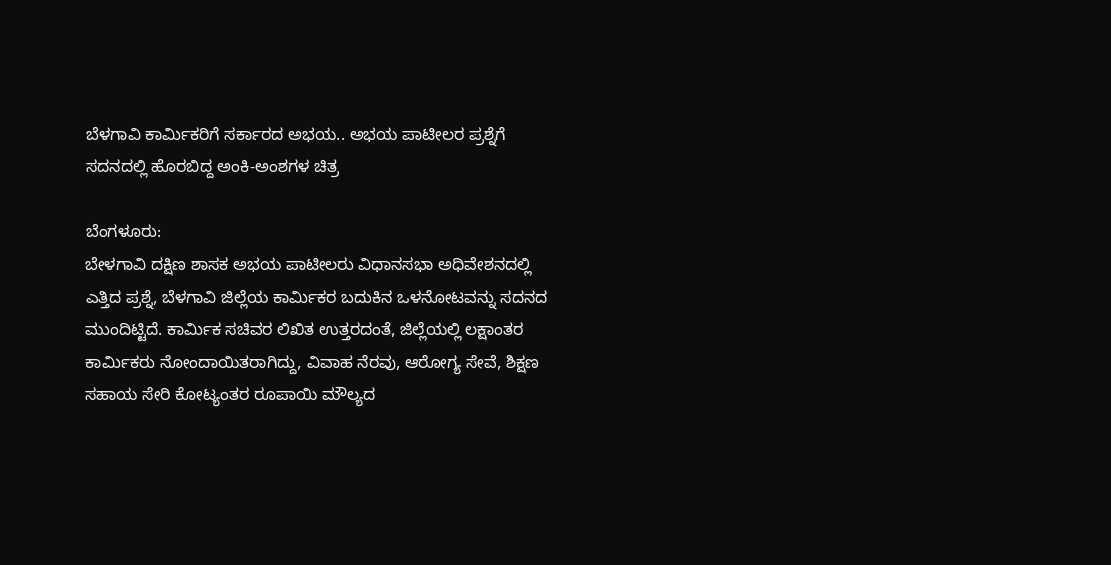ಬೆಳಗಾವಿ ಕಾರ್ಮಿಕರಿಗೆ ಸರ್ಕಾರದ ಅಭಯ.. ಅಭಯ ಪಾಟೀಲರ ಪ್ರಶ್ನೆಗೆ ಸದನದಲ್ಲಿ ಹೊರಬಿದ್ದ ಅಂಕಿ-ಅಂಶಗಳ ಚಿತ್ರ

ಬೆಂಗಳೂರು:
ಬೇಳಗಾವಿ ದಕ್ಷಿಣ ಶಾಸಕ ಅಭಯ ಪಾಟೀಲರು ವಿಧಾನಸಭಾ ಅಧಿವೇಶನದಲ್ಲಿ ಎತ್ತಿದ ಪ್ರಶ್ನೆ, ಬೆಳಗಾವಿ ಜಿಲ್ಲೆಯ ಕಾರ್ಮಿಕರ ಬದುಕಿನ ಒಳನೋಟವನ್ನು ಸದನದ ಮುಂದಿಟ್ಟಿದೆ. ಕಾರ್ಮಿಕ ಸಚಿವರ ಲಿಖಿತ ಉತ್ತರದಂತೆ, ಜಿಲ್ಲೆಯಲ್ಲಿ ಲಕ್ಷಾಂತರ ಕಾರ್ಮಿಕರು ನೋಂದಾಯಿತರಾಗಿದ್ದು, ವಿವಾಹ ನೆರವು, ಆರೋಗ್ಯ ಸೇವೆ, ಶಿಕ್ಷಣ ಸಹಾಯ ಸೇರಿ ಕೋಟ್ಯಂತರ ರೂಪಾಯಿ ಮೌಲ್ಯದ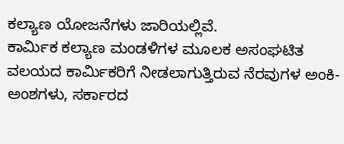ಕಲ್ಯಾಣ ಯೋಜನೆಗಳು ಜಾರಿಯಲ್ಲಿವೆ.
ಕಾರ್ಮಿಕ ಕಲ್ಯಾಣ ಮಂಡಳಿಗಳ ಮೂಲಕ ಅಸಂಘಟಿತ ವಲಯದ ಕಾರ್ಮಿಕರಿಗೆ ನೀಡಲಾಗುತ್ತಿರುವ ನೆರವುಗಳ ಅಂಕಿ-ಅಂಶಗಳು, ಸರ್ಕಾರದ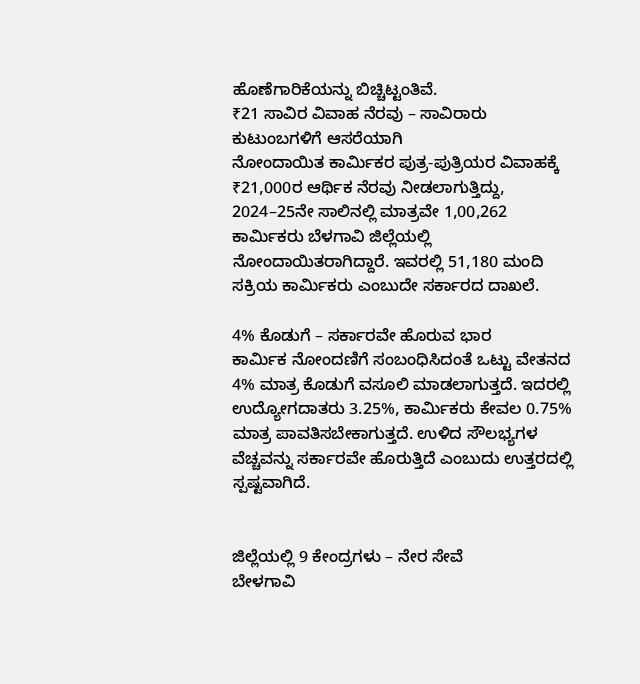ಹೊಣೆಗಾರಿಕೆಯನ್ನು ಬಿಚ್ಚಿಟ್ಟಂತಿವೆ.
₹21 ಸಾವಿರ ವಿವಾಹ ನೆರವು – ಸಾವಿರಾರು ಕುಟುಂಬಗಳಿಗೆ ಆಸರೆಯಾಗಿ
ನೋಂದಾಯಿತ ಕಾರ್ಮಿಕರ ಪುತ್ರ-ಪುತ್ರಿಯರ ವಿವಾಹಕ್ಕೆ ₹21,000ರ ಆರ್ಥಿಕ ನೆರವು ನೀಡಲಾಗುತ್ತಿದ್ದು, 2024–25ನೇ ಸಾಲಿನಲ್ಲಿ ಮಾತ್ರವೇ 1,00,262 ಕಾರ್ಮಿಕರು ಬೆಳಗಾವಿ ಜಿಲ್ಲೆಯಲ್ಲಿ ನೋಂದಾಯಿತರಾಗಿದ್ದಾರೆ. ಇವರಲ್ಲಿ 51,180 ಮಂದಿ ಸಕ್ರಿಯ ಕಾರ್ಮಿಕರು ಎಂಬುದೇ ಸರ್ಕಾರದ ದಾಖಲೆ.

4% ಕೊಡುಗೆ – ಸರ್ಕಾರವೇ ಹೊರುವ ಭಾರ
ಕಾರ್ಮಿಕ ನೋಂದಣಿಗೆ ಸಂಬಂಧಿಸಿದಂತೆ ಒಟ್ಟು ವೇತನದ 4% ಮಾತ್ರ ಕೊಡುಗೆ ವಸೂಲಿ ಮಾಡಲಾಗುತ್ತದೆ. ಇದರಲ್ಲಿ ಉದ್ಯೋಗದಾತರು 3.25%, ಕಾರ್ಮಿಕರು ಕೇವಲ 0.75% ಮಾತ್ರ ಪಾವತಿಸಬೇಕಾಗುತ್ತದೆ. ಉಳಿದ ಸೌಲಭ್ಯಗಳ ವೆಚ್ಚವನ್ನು ಸರ್ಕಾರವೇ ಹೊರುತ್ತಿದೆ ಎಂಬುದು ಉತ್ತರದಲ್ಲಿ ಸ್ಪಷ್ಟವಾಗಿದೆ.


ಜಿಲ್ಲೆಯಲ್ಲಿ 9 ಕೇಂದ್ರಗಳು – ನೇರ ಸೇವೆ
ಬೇಳಗಾವಿ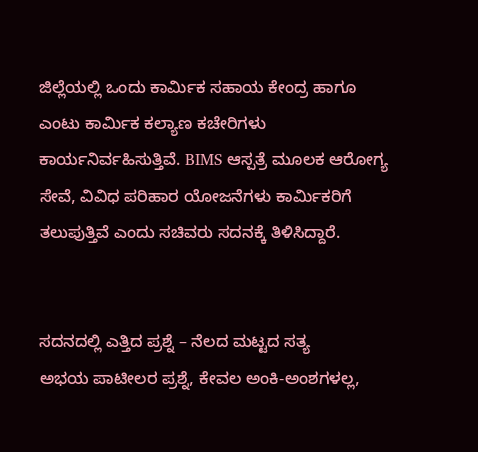ಜಿಲ್ಲೆಯಲ್ಲಿ ಒಂದು ಕಾರ್ಮಿಕ ಸಹಾಯ ಕೇಂದ್ರ ಹಾಗೂ ಎಂಟು ಕಾರ್ಮಿಕ ಕಲ್ಯಾಣ ಕಚೇರಿಗಳು ಕಾರ್ಯನಿರ್ವಹಿಸುತ್ತಿವೆ. BIMS ಆಸ್ಪತ್ರೆ ಮೂಲಕ ಆರೋಗ್ಯ ಸೇವೆ, ವಿವಿಧ ಪರಿಹಾರ ಯೋಜನೆಗಳು ಕಾರ್ಮಿಕರಿಗೆ ತಲುಪುತ್ತಿವೆ ಎಂದು ಸಚಿವರು ಸದನಕ್ಕೆ ತಿಳಿಸಿದ್ದಾರೆ.


ಸದನದಲ್ಲಿ ಎತ್ತಿದ ಪ್ರಶ್ನೆ – ನೆಲದ ಮಟ್ಟದ ಸತ್ಯ
ಅಭಯ ಪಾಟೀಲರ ಪ್ರಶ್ನೆ, ಕೇವಲ ಅಂಕಿ-ಅಂಶಗಳಲ್ಲ,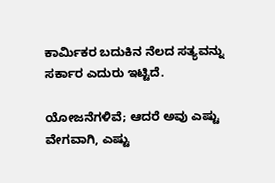ಕಾರ್ಮಿಕರ ಬದುಕಿನ ನೆಲದ ಸತ್ಯವನ್ನು ಸರ್ಕಾರ ಎದುರು ಇಟ್ಟಿದೆ.

ಯೋಜನೆಗಳಿವೆ; ಆದರೆ ಅವು ಎಷ್ಟು ವೇಗವಾಗಿ, ಎಷ್ಟು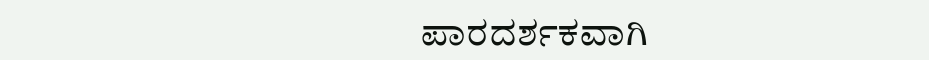ಪಾರದರ್ಶಕವಾಗಿ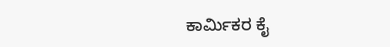ಕಾರ್ಮಿಕರ ಕೈ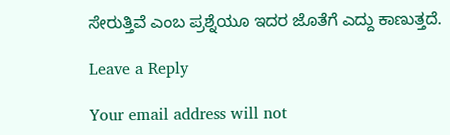ಸೇರುತ್ತಿವೆ ಎಂಬ ಪ್ರಶ್ನೆಯೂ ಇದರ ಜೊತೆಗೆ ಎದ್ದು ಕಾಣುತ್ತದೆ.

Leave a Reply

Your email address will not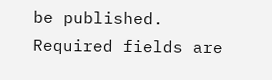be published. Required fields are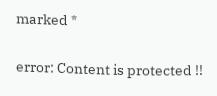marked *

error: Content is protected !!